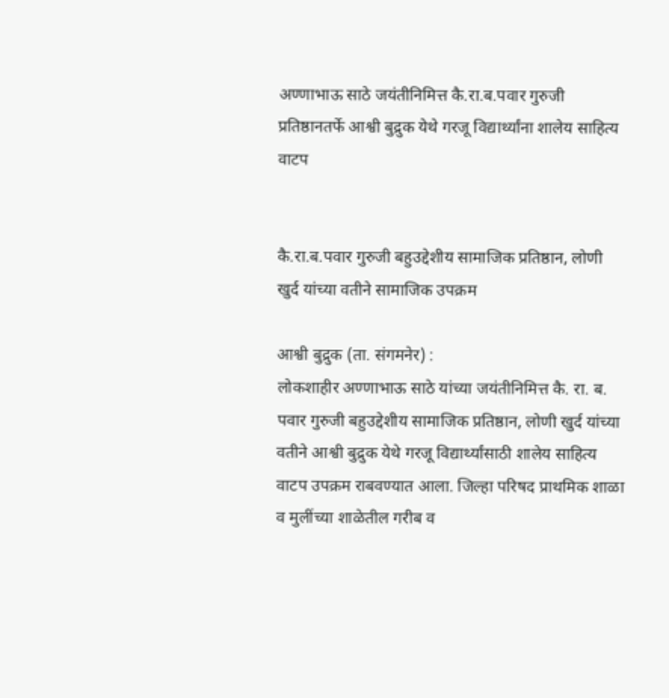अण्णाभाऊ साठे जयंतीनिमित्त कै.रा.ब.पवार गुरुजी प्रतिष्ठानतर्फे आश्वी बुद्रुक येथे गरजू विद्यार्थ्यांना शालेय साहित्य वाटप


कै.रा.ब.पवार गुरुजी बहुउद्देशीय सामाजिक प्रतिष्ठान, लोणी खुर्द यांच्या वतीने सामाजिक उपक्रम

आश्वी बुद्रुक (ता. संगमनेर) :
लोकशाहीर अण्णाभाऊ साठे यांच्या जयंतीनिमित्त कै. रा. ब. पवार गुरुजी बहुउद्देशीय सामाजिक प्रतिष्ठान, लोणी खुर्द यांच्या वतीने आश्वी बुद्रुक येथे गरजू विद्यार्थ्यांसाठी शालेय साहित्य वाटप उपक्रम राबवण्यात आला. जिल्हा परिषद प्राथमिक शाळा व मुलींच्या शाळेतील गरीब व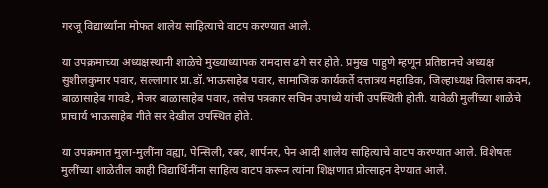गरजू विद्यार्थ्यांना मोफत शालेय साहित्याचे वाटप करण्यात आले.

या उपक्रमाच्या अध्यक्षस्थानी शाळेचे मुख्याध्यापक रामदास ढगे सर होते. प्रमुख पाहुणे म्हणून प्रतिष्ठानचे अध्यक्ष सुशीलकुमार पवार, सल्लागार प्रा.डॉ.भाऊसाहेब पवार, सामाजिक कार्यकर्ते दत्तात्रय महाडिक, जिल्हाध्यक्ष विलास कदम, बाळासाहेब गावडे, मेजर बाळासाहेब पवार, तसेच पत्रकार सचिन उपाध्ये यांची उपस्थिती होती. यावेळी मुलींच्या शाळेचे प्राचार्य भाऊसाहेब गीते सर देखील उपस्थित होते.

या उपक्रमात मुला-मुलींना वह्या, पेन्सिली, रबर, शार्पनर, पेन आदी शालेय साहित्याचे वाटप करण्यात आले. विशेषतः मुलींच्या शाळेतील काही विद्यार्थिनींना साहित्य वाटप करून त्यांना शिक्षणात प्रोत्साहन देण्यात आले.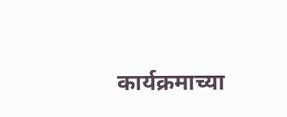कार्यक्रमाच्या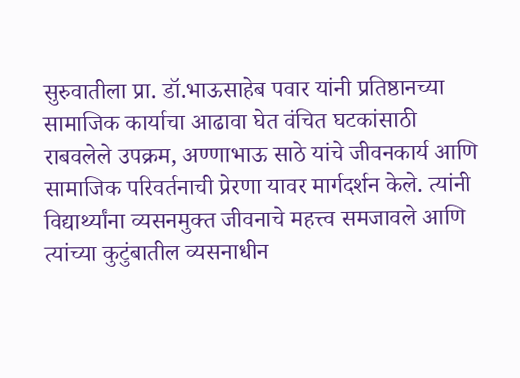सुरुवातीला प्रा. डॉ.भाऊसाहेब पवार यांनी प्रतिष्ठानच्या सामाजिक कार्याचा आढावा घेत वंचित घटकांसाठी राबवलेले उपक्रम, अण्णाभाऊ साठे यांचे जीवनकार्य आणि सामाजिक परिवर्तनाची प्रेरणा यावर मार्गदर्शन केले. त्यांनी विद्यार्थ्यांना व्यसनमुक्त जीवनाचे महत्त्व समजावले आणि त्यांच्या कुटुंबातील व्यसनाधीन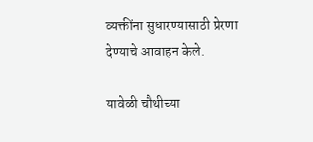व्यक्तींना सुधारण्यासाठी प्रेरणा देण्याचे आवाहन केले.

यावेळी चौथीच्या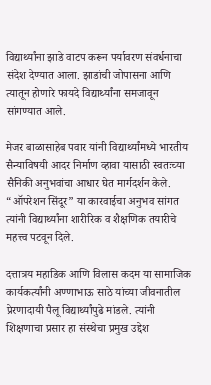विद्यार्थ्यांना झाडे वाटप करून पर्यावरण संवर्धनाचा संदेश देण्यात आला. झाडांची जोपासना आणि त्यातून होणारे फायदे विद्यार्थ्यांना समजावून सांगण्यात आले.

मेजर बाळासाहेब पवार यांनी विद्यार्थ्यांमध्ये भारतीय सैन्याविषयी आदर निर्माण व्हावा यासाठी स्वतःच्या सैनिकी अनुभवांचा आधार घेत मार्गदर्शन केले. “ऑपरेशन सिंदूर” या कारवाईचा अनुभव सांगत त्यांनी विद्यार्थ्यांना शारीरिक व शैक्षणिक तयारीचे महत्त्व पटवून दिले.

दत्तात्रय महाडिक आणि विलास कदम या सामाजिक कार्यकर्त्यांनी अण्णाभाऊ साठे यांच्या जीवनातील प्रेरणादायी पैलू विद्यार्थ्यांपुढे मांडले. त्यांनी शिक्षणाचा प्रसार हा संस्थेचा प्रमुख उद्देश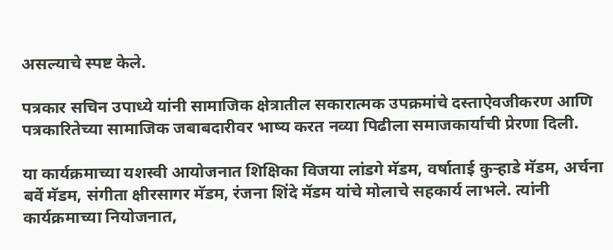असल्याचे स्पष्ट केले.

पत्रकार सचिन उपाध्ये यांनी सामाजिक क्षेत्रातील सकारात्मक उपक्रमांचे दस्ताऐवजीकरण आणि पत्रकारितेच्या सामाजिक जबाबदारीवर भाष्य करत नव्या पिढीला समाजकार्याची प्रेरणा दिली.

या कार्यक्रमाच्या यशस्वी आयोजनात शिक्षिका विजया लांडगे मॅडम, वर्षाताई कुऱ्हाडे मॅडम, अर्चना बर्वे मॅडम, संगीता क्षीरसागर मॅडम, रंजना शिंदे मॅडम यांचे मोलाचे सहकार्य लाभले. त्यांनी कार्यक्रमाच्या नियोजनात,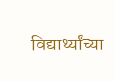विद्यार्थ्यांच्या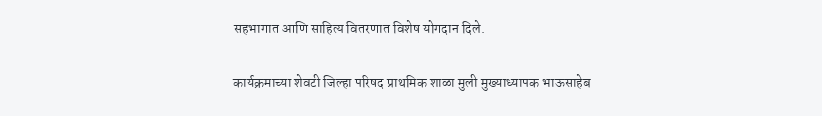सहभागात आणि साहित्य वितरणात विशेष योगदान दिले.

कार्यक्रमाच्या शेवटी जिल्हा परिषद प्राथमिक शाळा मुली मुख्याध्यापक भाऊसाहेब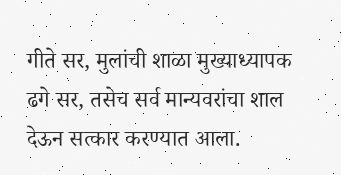गीते सर, मुलांची शाळा मुख्याध्यापक ढगे सर, तसेच सर्व मान्यवरांचा शाल देऊन सत्कार करण्यात आला.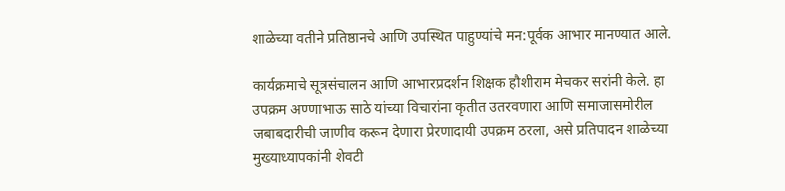शाळेच्या वतीने प्रतिष्ठानचे आणि उपस्थित पाहुण्यांचे मन:पूर्वक आभार मानण्यात आले.

कार्यक्रमाचे सूत्रसंचालन आणि आभारप्रदर्शन शिक्षक हौशीराम मेचकर सरांनी केले. हा उपक्रम अण्णाभाऊ साठे यांच्या विचारांना कृतीत उतरवणारा आणि समाजासमोरील जबाबदारीची जाणीव करून देणारा प्रेरणादायी उपक्रम ठरला, असे प्रतिपादन शाळेच्या मुख्याध्यापकांनी शेवटी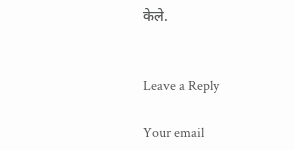केले.


Leave a Reply

Your email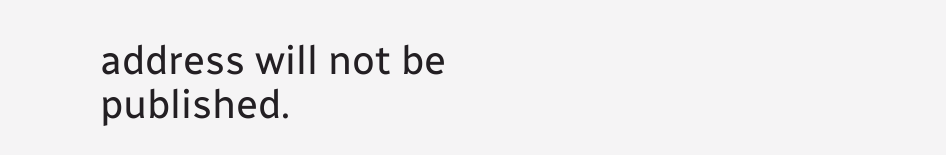address will not be published.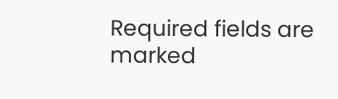Required fields are marked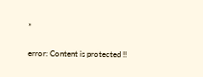*

error: Content is protected !!